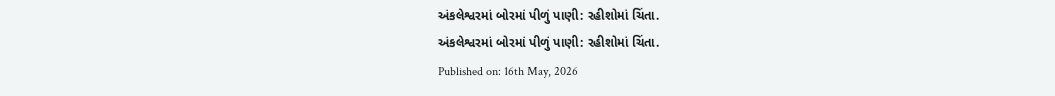અંકલેશ્વરમાં બોરમાં પીળું પાણી: રહીશોમાં ચિંતા.
અંકલેશ્વરમાં બોરમાં પીળું પાણી: રહીશોમાં ચિંતા.
Published on: 16th May, 2026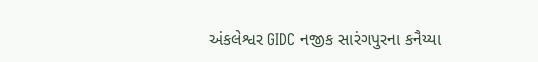અંકલેશ્વર GIDC નજીક સારંગપુરના કનૈય્યા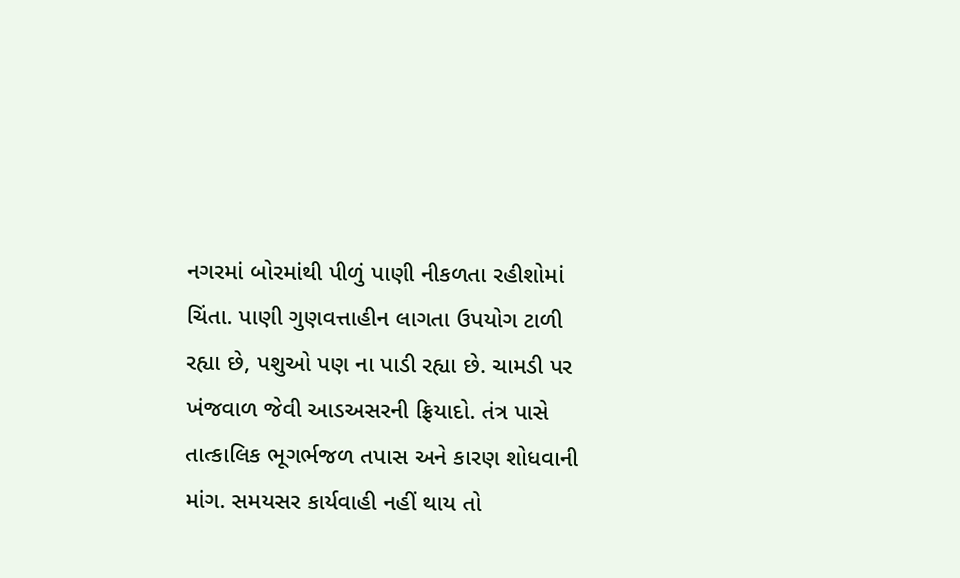નગરમાં બોરમાંથી પીળું પાણી નીકળતા રહીશોમાં ચિંતા. પાણી ગુણવત્તાહીન લાગતા ઉપયોગ ટાળી રહ્યા છે, પશુઓ પણ ના પાડી રહ્યા છે. ચામડી પર ખંજવાળ જેવી આડઅસરની ફ્રિયાદો. તંત્ર પાસે તાત્કાલિક ભૂગર્ભજળ તપાસ અને કારણ શોધવાની માંગ. સમયસર કાર્યવાહી નહીં થાય તો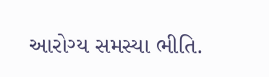આરોગ્ય સમસ્યા ભીતિ.